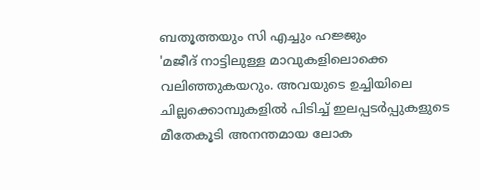ബതൂത്തയും സി എച്ചും ഹജ്ജും
'മജീദ് നാട്ടിലുള്ള മാവുകളിലൊക്കെ വലിഞ്ഞുകയറും. അവയുടെ ഉച്ചിയിലെ ചില്ലക്കൊമ്പുകളിൽ പിടിച്ച് ഇലപ്പടർപ്പുകളുടെ മീതേകൂടി അനന്തമായ ലോക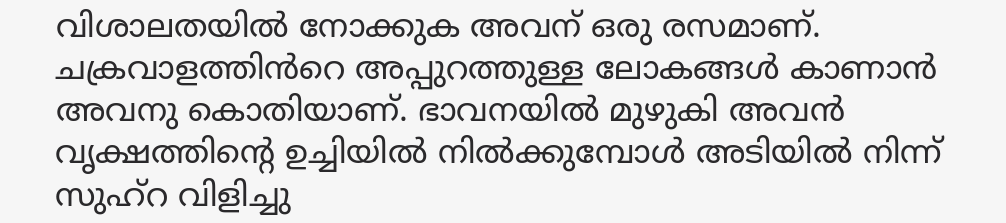വിശാലതയിൽ നോക്കുക അവന് ഒരു രസമാണ്. ചക്രവാളത്തിൻറെ അപ്പുറത്തുള്ള ലോകങ്ങൾ കാണാൻ അവനു കൊതിയാണ്. ഭാവനയിൽ മുഴുകി അവൻ വൃക്ഷത്തിന്റെ ഉച്ചിയിൽ നിൽക്കുമ്പോൾ അടിയിൽ നിന്ന് സുഹ്റ വിളിച്ചു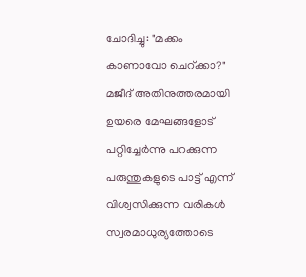ചോദിച്ചു: "മക്കം കാണാവോ ചെറ്ക്കാ?" മജീദ് അതിനുത്തരമായി ഉയരെ മേഘങ്ങളോട് പറ്റിച്ചേർന്നു പറക്കുന്ന പരുന്തുകളുടെ പാട്ട് എന്ന് വിശ്വസിക്കുന്ന വരികൾ സ്വരമാധുര്യത്തോടെ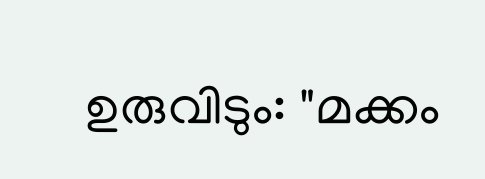ഉരുവിടും: "മക്കം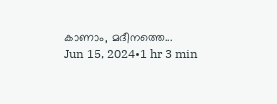കാണാം, മദീനത്തെ...
Jun 15, 2024•1 hr 3 min